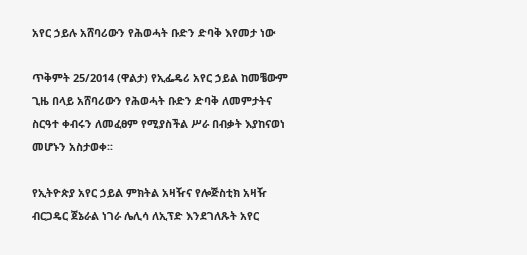አየር ኃይሉ አሸባሪውን የሕወሓት ቡድን ድባቅ እየመታ ነው

ጥቅምት 25/2014 (ዋልታ) የኢፌዴሪ አየር ኃይል ከመቼውም ጊዜ በላይ አሸባሪውን የሕወሓት ቡድን ድባቅ ለመምታትና ስርዓተ ቀብሩን ለመፈፀም የሚያስችል ሥራ በብቃት እያከናወነ መሆኑን አስታወቀ፡፡

የኢትዮጵያ አየር ኃይል ምክትል አዛዥና የሎጅስቲክ አዛዥ ብርጋዴር ጀኔራል ነገራ ሌሊሳ ለኢፕድ እንደገለጹት አየር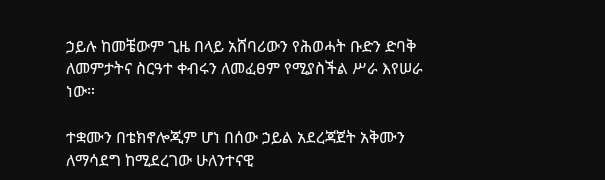ኃይሉ ከመቼውም ጊዜ በላይ አሸባሪውን የሕወሓት ቡድን ድባቅ ለመምታትና ስርዓተ ቀብሩን ለመፈፀም የሚያስችል ሥራ እየሠራ ነው።

ተቋሙን በቴክኖሎጂም ሆነ በሰው ኃይል አደረጃጀት አቅሙን ለማሳደግ ከሚደረገው ሁለንተናዊ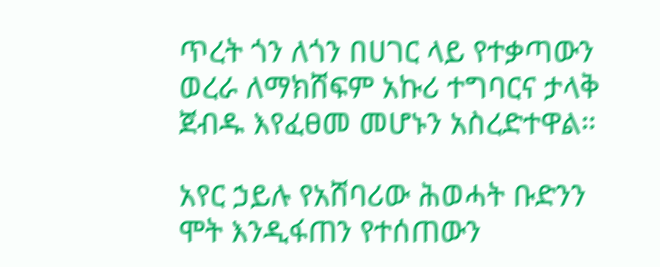ጥረት ጎን ለጎን በሀገር ላይ የተቃጣውን ወረራ ለማክሸፍም አኩሪ ተግባርና ታላቅ ጀብዱ እየፈፀመ መሆኑን አስረድተዋል።

አየር ኃይሉ የአሸባሪው ሕወሓት ቡድንን ሞት እንዲፋጠን የተሰጠውን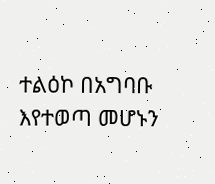ተልዕኮ በአግባቡ እየተወጣ መሆኑን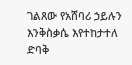ገልጸው የአሸባሪ ኃይሉን እንቅስቃሴ እየተከታተለ ድባቅ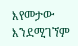እየመታው እንደሚገኘም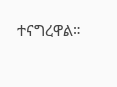ተናግረዋል።